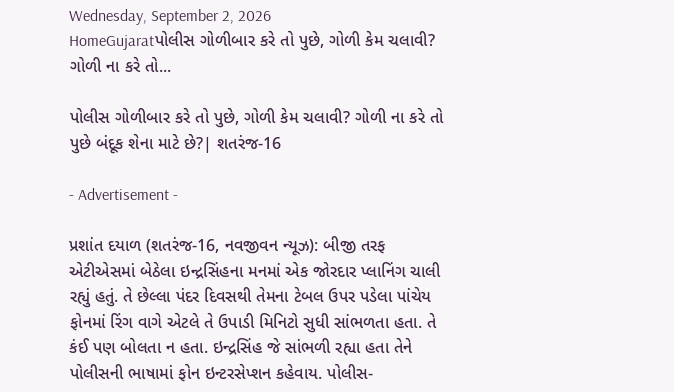Wednesday, September 2, 2026
HomeGujaratપોલીસ ગોળીબાર કરે તો પુછે, ગોળી કેમ ચલાવી? ગોળી ના કરે તો...

પોલીસ ગોળીબાર કરે તો પુછે, ગોળી કેમ ચલાવી? ગોળી ના કરે તો પુછે બંદૂક શેના માટે છે?| શતરંજ-16

- Advertisement -

પ્રશાંત દયાળ (શતરંજ-16, નવજીવન ન્યૂઝ): બીજી તરફ એટીએસમાં બેઠેલા ઇન્દ્રસિંહના મનમાં એક જોરદાર પ્લાનિંગ ચાલી રહ્યું હતું. તે છેલ્લા પંદર દિવસથી તેમના ટેબલ ઉપર પડેલા પાંચેય ફોનમાં રિંગ વાગે એટલે તે ઉપાડી મિનિટો સુધી સાંભળતા હતા. તે કંઈ પણ બોલતા ન હતા. ઇન્દ્રસિંહ જે સાંભળી રહ્યા હતા તેને પોલીસની ભાષામાં ફોન ઇન્ટરસેપ્શન કહેવાય. પોલીસ-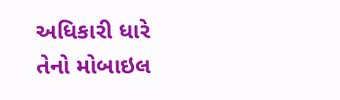અધિકારી ધારે તેનો મોબાઇલ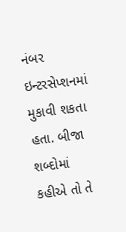નંબર ઇન્ટરસેપ્શનમાં મુકાવી શકતા હતા. બીજા શબ્દોમાં કહીએ તો તે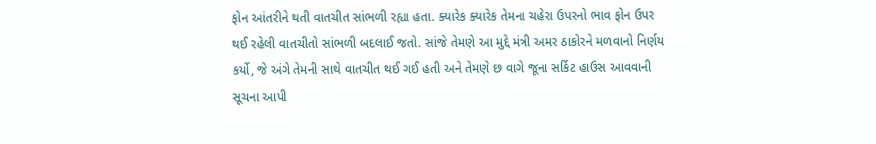ફોન આંતરીને થતી વાતચીત સાંભળી રહ્યા હતા. ક્યારેક ક્યારેક તેમના ચહેરા ઉપરનો ભાવ ફોન ઉપર થઈ રહેલી વાતચીતો સાંભળી બદલાઈ જતો. સાંજે તેમણે આ મુદ્દે મંત્રી અમર ઠાકોરને મળવાનો નિર્ણય કર્યો, જે અંગે તેમની સાથે વાતચીત થઈ ગઈ હતી અને તેમણે છ વાગે જૂના સર્કિટ હાઉસ આવવાની સૂચના આપી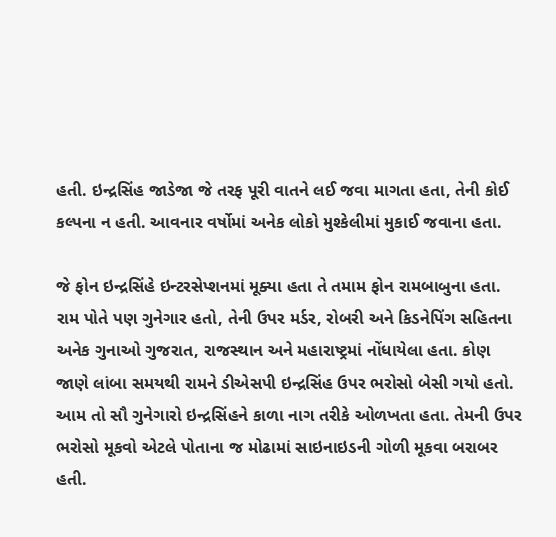હતી. ઇન્દ્રસિંહ જાડેજા જે તરફ પૂરી વાતને લઈ જવા માગતા હતા, તેની કોઈ કલ્પના ન હતી. આવનાર વર્ષોમાં અનેક લોકો મુશ્કેલીમાં મુકાઈ જવાના હતા.

જે ફોન ઇન્દ્રસિંહે ઇન્ટરસેપ્શનમાં મૂક્યા હતા તે તમામ ફોન રામબાબુના હતા. રામ પોતે પણ ગુનેગાર હતો, તેની ઉપર મર્ડર, રોબરી અને કિડનેપિંગ સહિતના અનેક ગુનાઓ ગુજરાત, રાજસ્થાન અને મહારાષ્ટ્રમાં નોંધાયેલા હતા. કોણ જાણે લાંબા સમયથી રામને ડીએસપી ઇન્દ્રસિંહ ઉપર ભરોસો બેસી ગયો હતો. આમ તો સૌ ગુનેગારો ઇન્દ્રસિંહને કાળા નાગ તરીકે ઓળખતા હતા. તેમની ઉપર ભરોસો મૂકવો એટલે પોતાના જ મોઢામાં સાઇનાઇડની ગોળી મૂકવા બરાબર હતી.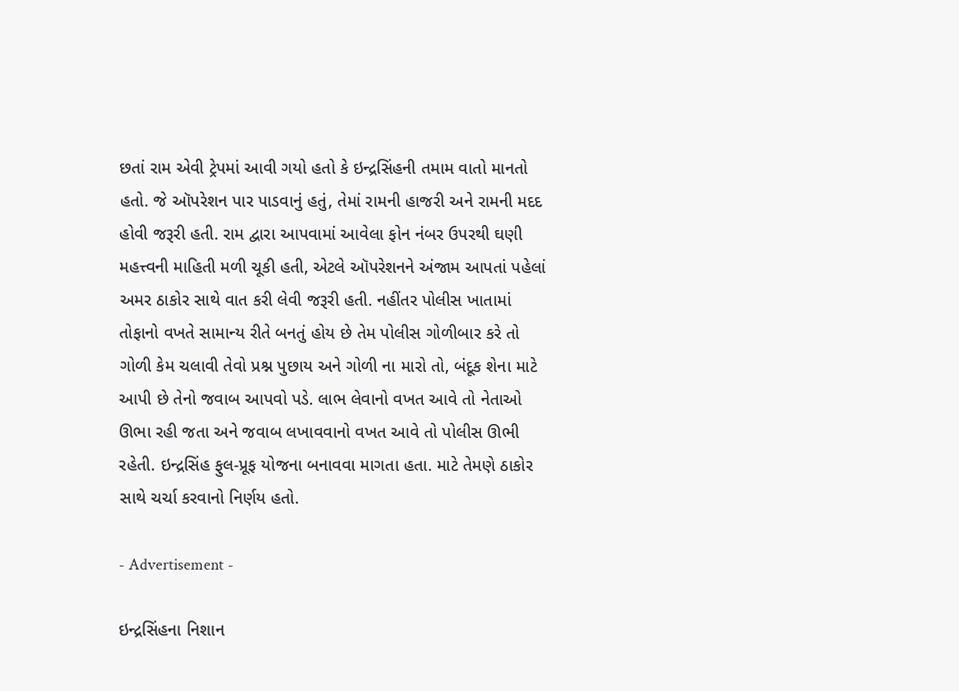છતાં રામ એવી ટ્રેપમાં આવી ગયો હતો કે ઇન્દ્રસિંહની તમામ વાતો માનતો હતો. જે ઑપરેશન પાર પાડવાનું હતું, તેમાં રામની હાજરી અને રામની મદદ હોવી જરૂરી હતી. રામ દ્વારા આપવામાં આવેલા ફોન નંબર ઉપરથી ઘણી મહત્ત્વની માહિતી મળી ચૂકી હતી, એટલે ઑપરેશનને અંજામ આપતાં પહેલાં અમર ઠાકોર સાથે વાત કરી લેવી જરૂરી હતી. નહીંતર પોલીસ ખાતામાં તોફાનો વખતે સામાન્ય રીતે બનતું હોય છે તેમ પોલીસ ગોળીબાર કરે તો ગોળી કેમ ચલાવી તેવો પ્રશ્ન પુછાય અને ગોળી ના મારો તો, બંદૂક શેના માટે આપી છે તેનો જવાબ આપવો પડે. લાભ લેવાનો વખત આવે તો નેતાઓ ઊભા રહી જતા અને જવાબ લખાવવાનો વખત આવે તો પોલીસ ઊભી રહેતી. ઇન્દ્રસિંહ ફુલ-પ્રૂફ યોજના બનાવવા માગતા હતા. માટે તેમણે ઠાકોર સાથે ચર્ચા કરવાનો નિર્ણય હતો.

- Advertisement -

ઇન્દ્રસિંહના નિશાન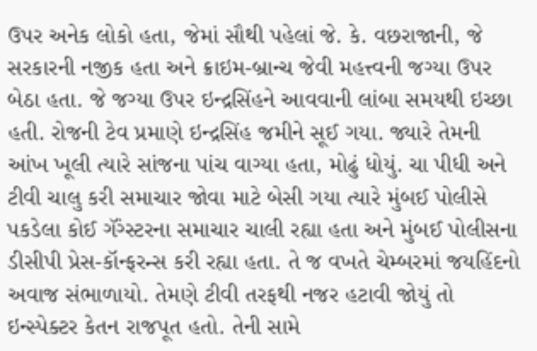ઉપર અનેક લોકો હતા, જેમાં સૌથી પહેલાં જે. કે. વછરાજાની, જે સરકારની નજીક હતા અને ક્રાઇમ-બ્રાન્ચ જેવી મહત્ત્વની જગ્યા ઉપર બેઠા હતા. જે જગ્યા ઉપર ઇન્દ્રસિંહને આવવાની લાંબા સમયથી ઇચ્છા હતી. રોજની ટેવ પ્રમાણે ઇન્દ્રસિંહ જમીને સૂઈ ગયા. જ્યારે તેમની આંખ ખૂલી ત્યારે સાંજના પાંચ વાગ્યા હતા, મોઢું ધોયું. ચા પીધી અને ટીવી ચાલુ કરી સમાચાર જોવા માટે બેસી ગયા ત્યારે મુંબઈ પોલીસે પકડેલા કોઈ ગૅંગ્સ્ટરના સમાચાર ચાલી રહ્યા હતા અને મુંબઈ પોલીસના ડીસીપી પ્રેસ-કૉન્ફરન્સ કરી રહ્યા હતા. તે જ વખતે ચેમ્બરમાં જયહિંદનો અવાજ સંભાળાયો. તેમણે ટીવી તરફથી નજર હટાવી જોયું તો ઇન્સ્પેક્ટર કેતન રાજપૂત હતો. તેની સામે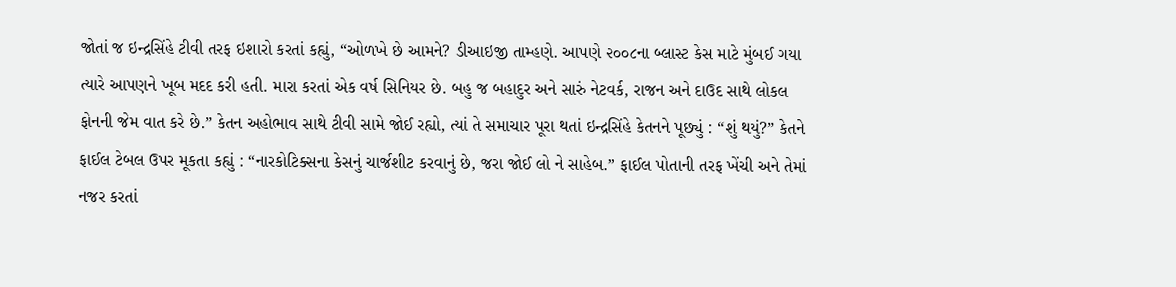જોતાં જ ઇન્દ્રસિંહે ટીવી તરફ ઇશારો કરતાં કહ્યું, “ઓળખે છે આમને? ડીઆઇજી તામ્હણે. આપણે ૨૦૦૮ના બ્લાસ્ટ કેસ માટે મુંબઈ ગયા ત્યારે આપણને ખૂબ મદદ કરી હતી. મારા કરતાં એક વર્ષ સિનિયર છે. બહુ જ બહાદુર અને સારું નેટવર્ક, રાજન અને દાઉદ સાથે લોકલ ફોનની જેમ વાત કરે છે.” કેતન અહોભાવ સાથે ટીવી સામે જોઈ રહ્યો, ત્યાં તે સમાચાર પૂરા થતાં ઇન્દ્રસિંહે કેતનને પૂછ્યું : “શું થયું?” કેતને ફાઈલ ટેબલ ઉપર મૂકતા કહ્યું : “નારકોટિક્સના કેસનું ચાર્જશીટ કરવાનું છે, જરા જોઈ લો ને સાહેબ.” ફાઈલ પોતાની તરફ ખેંચી અને તેમાં નજર કરતાં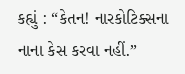કહ્યું : “કેતન! નારકોટિક્સના નાના કેસ કરવા નહીં.”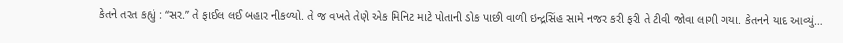કેતને તરત કહ્યું : “સર.” તે ફાઈલ લઈ બહાર નીકળ્યો. તે જ વખતે તેણે એક મિનિટ માટે પોતાની ડોક પાછી વાળી ઇન્દ્રસિંહ સામે નજર કરી ફરી તે ટીવી જોવા લાગી ગયા. કેતનને યાદ આવ્યું…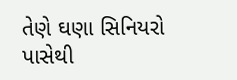તેણે ઘણા સિનિયરો પાસેથી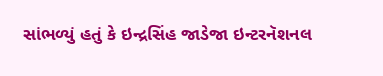સાંભળ્યું હતું કે ઇન્દ્રસિંહ જાડેજા ઇન્ટરનૅશનલ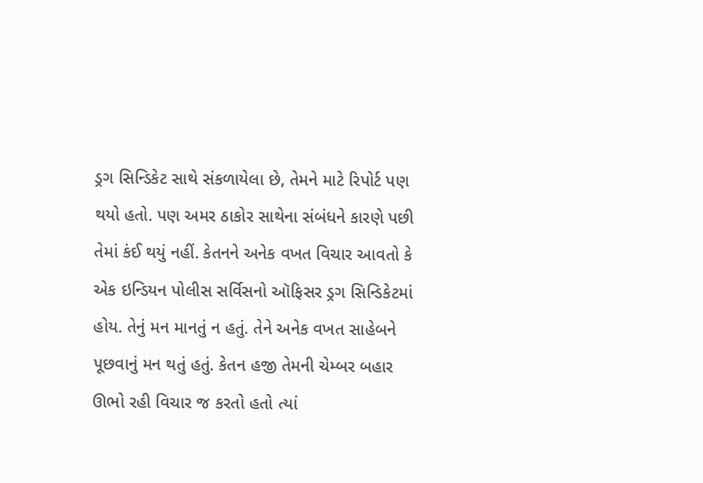ડ્રગ સિન્ડિકેટ સાથે સંકળાયેલા છે, તેમને માટે રિપોર્ટ પણ થયો હતો. પણ અમર ઠાકોર સાથેના સંબંધને કારણે પછી તેમાં કંઈ થયું નહીં. કેતનને અનેક વખત વિચાર આવતો કે એક ઇન્ડિયન પોલીસ સર્વિસનો ઑફિસર ડ્રગ સિન્ડિકેટમાં હોય. તેનું મન માનતું ન હતું. તેને અનેક વખત સાહેબને પૂછવાનું મન થતું હતું. કેતન હજી તેમની ચેમ્બર બહાર ઊભો રહી વિચાર જ કરતો હતો ત્યાં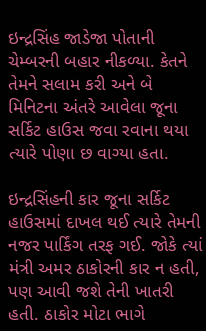ઇન્દ્રસિંહ જાડેજા પોતાની ચેમ્બરની બહાર નીકળ્યા. કેતને તેમને સલામ કરી અને બે મિનિટના અંતરે આવેલા જૂના સર્કિટ હાઉસ જવા રવાના થયા ત્યારે પોણા છ વાગ્યા હતા.

ઇન્દ્રસિંહની કાર જૂના સર્કિટ હાઉસમાં દાખલ થઈ ત્યારે તેમની નજર પાર્કિંગ તરફ ગઈ. જોકે ત્યાં મંત્રી અમર ઠાકોરની કાર ન હતી, પણ આવી જશે તેની ખાતરી હતી. ઠાકોર મોટા ભાગે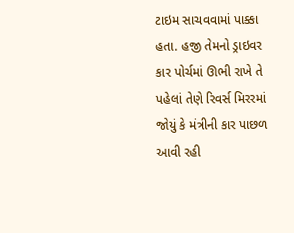ટાઇમ સાચવવામાં પાક્કા હતા. હજી તેમનો ડ્રાઇવર કાર પોર્ચમાં ઊભી રાખે તે પહેલાં તેણે રિવર્સ મિરરમાં જોયું કે મંત્રીની કાર પાછળ આવી રહી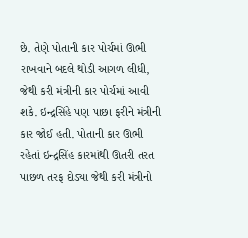છે. તેણે પોતાની કાર પોર્ચમાં ઊભી રાખવાને બદલે થોડી આગળ લીધી, જેથી કરી મંત્રીની કાર પોર્ચમાં આવી શકે. ઇન્દ્રસિંહે પણ પાછા ફરીને મંત્રીની કાર જોઈ હતી. પોતાની કાર ઊભી રહેતાં ઇન્દ્રસિંહ કારમાંથી ઊતરી તરત પાછળ તરફ દોડ્યા જેથી કરી મંત્રીનો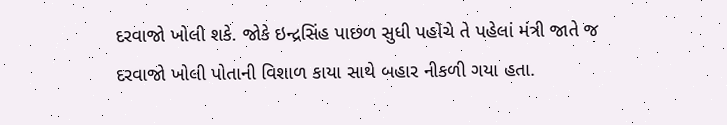દરવાજો ખોલી શકે. જોકે ઇન્દ્રસિંહ પાછળ સુધી પહોંચે તે પહેલાં મંત્રી જાતે જ દરવાજો ખોલી પોતાની વિશાળ કાયા સાથે બહાર નીકળી ગયા હતા.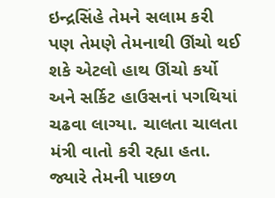ઇન્દ્રસિંહે તેમને સલામ કરી પણ તેમણે તેમનાથી ઊંચો થઈ શકે એટલો હાથ ઊંચો કર્યો અને સર્કિટ હાઉસનાં પગથિયાં ચઢવા લાગ્યા. ચાલતા ચાલતા મંત્રી વાતો કરી રહ્યા હતા. જ્યારે તેમની પાછળ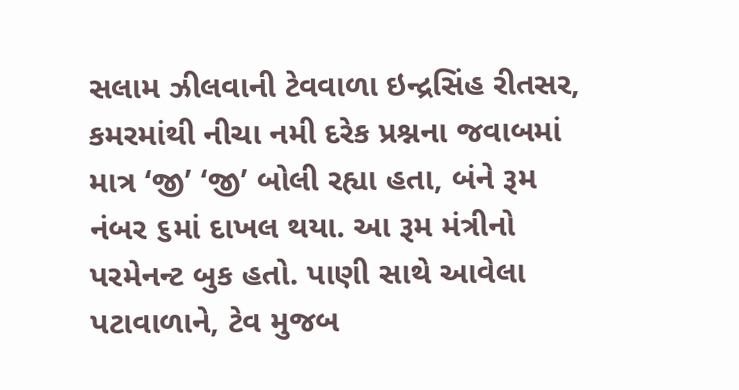સલામ ઝીલવાની ટેવવાળા ઇન્દ્રસિંહ રીતસર, કમરમાંથી નીચા નમી દરેક પ્રશ્નના જવાબમાં માત્ર ‘જી’ ‘જી’ બોલી રહ્યા હતા, બંને રૂમ નંબર ૬માં દાખલ થયા. આ રૂમ મંત્રીનો પરમેનન્ટ બુક હતો. પાણી સાથે આવેલા પટાવાળાને, ટેવ મુજબ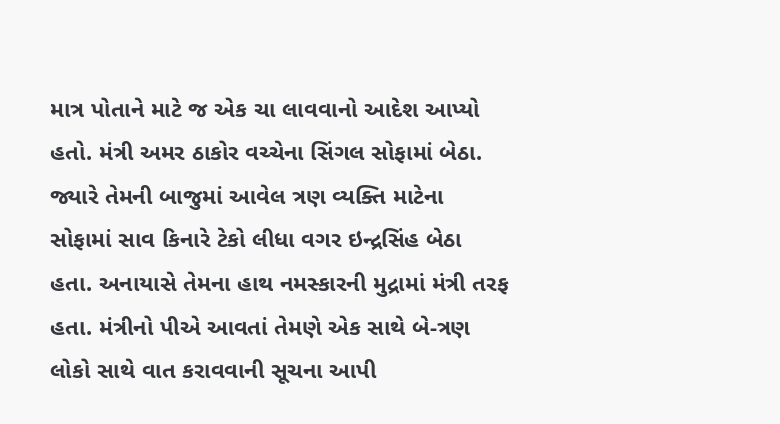માત્ર પોતાને માટે જ એક ચા લાવવાનો આદેશ આપ્યો હતો. મંત્રી અમર ઠાકોર વચ્ચેના સિંગલ સોફામાં બેઠા. જ્યારે તેમની બાજુમાં આવેલ ત્રણ વ્યક્તિ માટેના સોફામાં સાવ કિનારે ટેકો લીધા વગર ઇન્દ્રસિંહ બેઠા હતા. અનાયાસે તેમના હાથ નમસ્કારની મુદ્રામાં મંત્રી તરફ હતા. મંત્રીનો પીએ આવતાં તેમણે એક સાથે બે-ત્રણ લોકો સાથે વાત કરાવવાની સૂચના આપી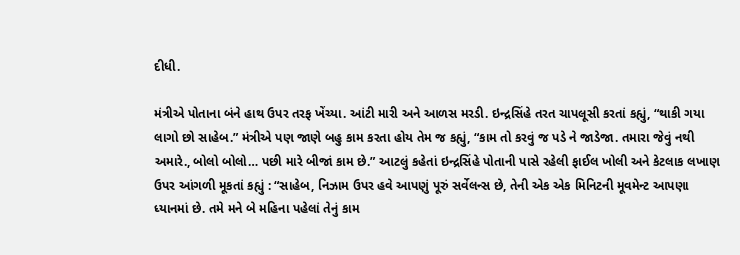દીધી.

મંત્રીએ પોતાના બંને હાથ ઉપર તરફ ખેંચ્યા. આંટી મારી અને આળસ મરડી. ઇન્દ્રસિંહે તરત ચાપલૂસી કરતાં કહ્યું, “થાકી ગયા લાગો છો સાહેબ.” મંત્રીએ પણ જાણે બહુ કામ કરતા હોય તેમ જ કહ્યું, “કામ તો કરવું જ પડે ને જાડેજા. તમારા જેવું નથી અમારે., બોલો બોલો… પછી મારે બીજાં કામ છે.” આટલું કહેતાં ઇન્દ્રસિંહે પોતાની પાસે રહેલી ફાઈલ ખોલી અને કેટલાક લખાણ ઉપર આંગળી મૂકતાં કહ્યું : “સાહેબ, નિઝામ ઉપર હવે આપણું પૂરું સર્વેલન્સ છે, તેની એક એક મિનિટની મૂવમેન્ટ આપણા ધ્યાનમાં છે. તમે મને બે મહિના પહેલાં તેનું કામ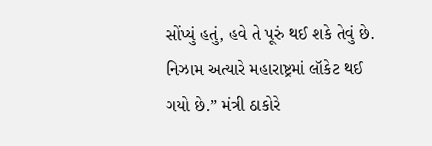સોંપ્યું હતું, હવે તે પૂરું થઈ શકે તેવું છે. નિઝામ અત્યારે મહારાષ્ટ્રમાં લૉકેટ થઈ ગયો છે.” મંત્રી ઠાકોરે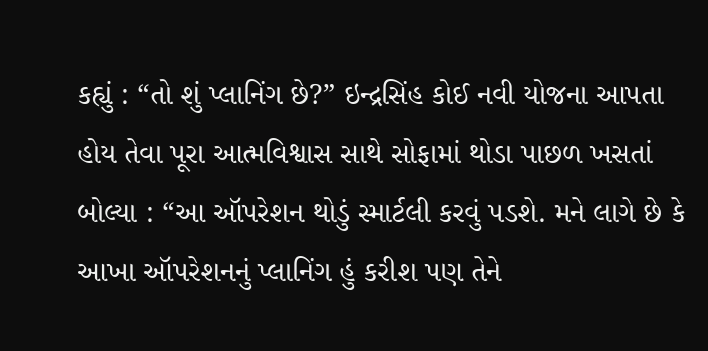કહ્યું : “તો શું પ્લાનિંગ છે?” ઇન્દ્રસિંહ કોઈ નવી યોજના આપતા હોય તેવા પૂરા આત્મવિશ્વાસ સાથે સોફામાં થોડા પાછળ ખસતાં બોલ્યા : “આ ઑપરેશન થોડું સ્માર્ટલી કરવું પડશે. મને લાગે છે કે આખા ઑપરેશનનું પ્લાનિંગ હું કરીશ પણ તેને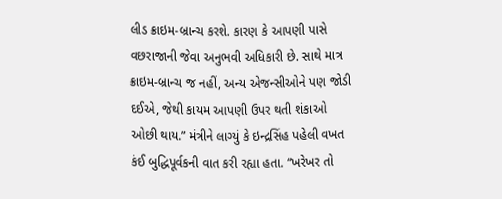લીડ ક્રાઇમ-બ્રાન્ચ કરશે. કારણ કે આપણી પાસે વછરાજાની જેવા અનુભવી અધિકારી છે. સાથે માત્ર ક્રાઇમ-બ્રાન્ચ જ નહીં, અન્ય એજન્સીઓને પણ જોડી દઈએ, જેથી કાયમ આપણી ઉપર થતી શંકાઓ ઓછી થાય.” મંત્રીને લાગ્યું કે ઇન્દ્રસિંહ પહેલી વખત કંઈ બુદ્ધિપૂર્વકની વાત કરી રહ્યા હતા. “ખરેખર તો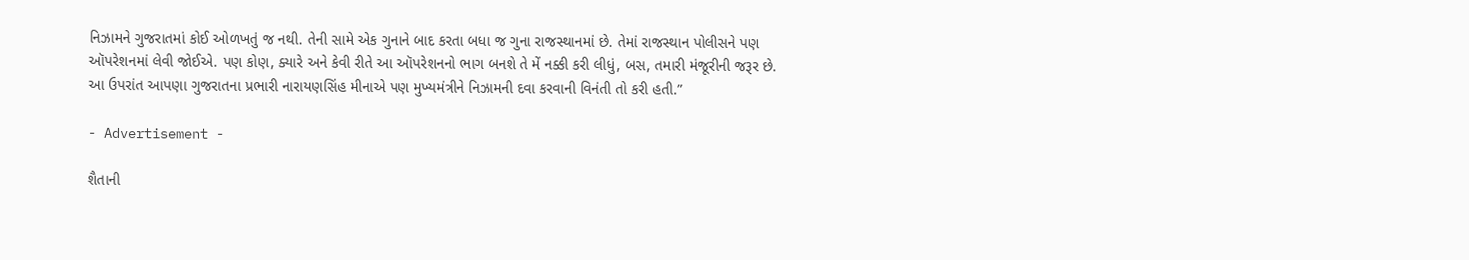નિઝામને ગુજરાતમાં કોઈ ઓળખતું જ નથી. તેની સામે એક ગુનાને બાદ કરતા બધા જ ગુના રાજસ્થાનમાં છે. તેમાં રાજસ્થાન પોલીસને પણ ઑપરેશનમાં લેવી જોઈએ. પણ કોણ, ક્યારે અને કેવી રીતે આ ઑપરેશનનો ભાગ બનશે તે મેં નક્કી કરી લીધું, બસ, તમારી મંજૂરીની જરૂર છે. આ ઉપરાંત આપણા ગુજરાતના પ્રભારી નારાયણસિંહ મીનાએ પણ મુખ્યમંત્રીને નિઝામની દવા કરવાની વિનંતી તો કરી હતી.”

- Advertisement -

શૈતાની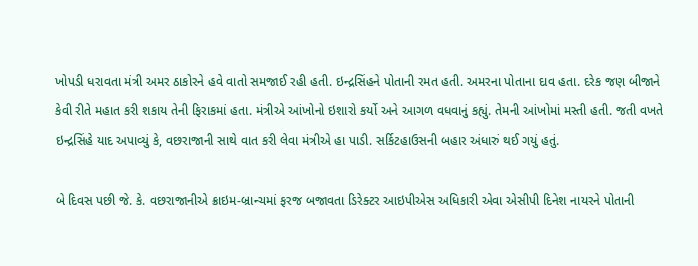ખોપડી ધરાવતા મંત્રી અમર ઠાકોરને હવે વાતો સમજાઈ રહી હતી. ઇન્દ્રસિંહને પોતાની રમત હતી. અમરના પોતાના દાવ હતા. દરેક જણ બીજાને કેવી રીતે મહાત કરી શકાય તેની ફિરાકમાં હતા. મંત્રીએ આંખોનો ઇશારો કર્યો અને આગળ વધવાનું કહ્યું. તેમની આંખોમાં મસ્તી હતી. જતી વખતે ઇન્દ્રસિંહે યાદ અપાવ્યું કે, વછરાજાની સાથે વાત કરી લેવા મંત્રીએ હા પાડી. સર્કિટહાઉસની બહાર અંધારું થઈ ગયું હતું.

બે દિવસ પછી જે. કે. વછરાજાનીએ ક્રાઇમ-બ્રાન્ચમાં ફરજ બજાવતા ડિરેક્ટર આઇપીએસ અધિકારી એવા એસીપી દિનેશ નાયરને પોતાની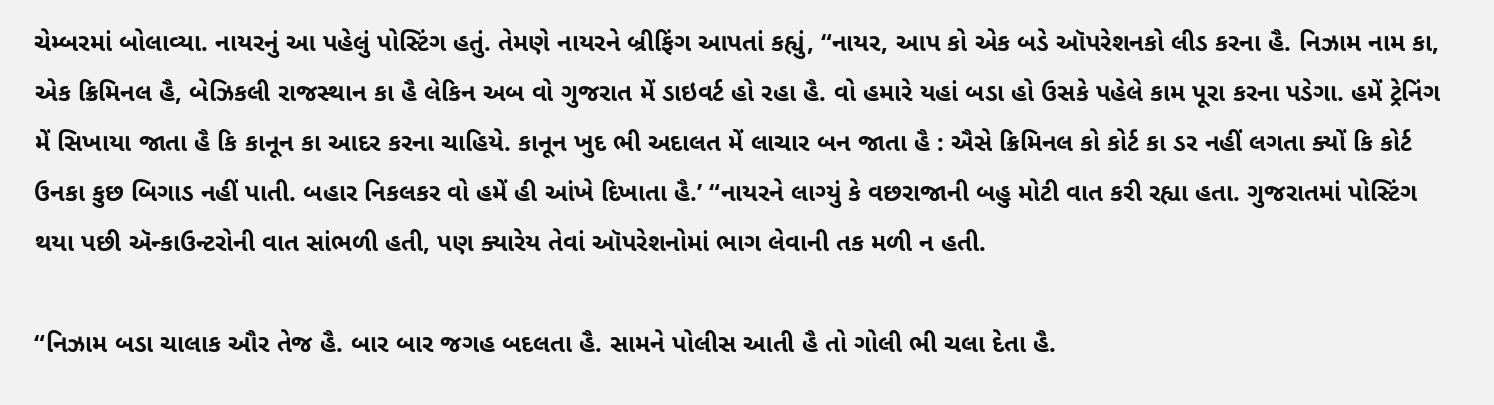ચેમ્બરમાં બોલાવ્યા. નાયરનું આ પહેલું પોસ્ટિંગ હતું. તેમણે નાયરને બ્રીફિંગ આપતાં કહ્યું, “નાયર, આપ કો એક બડે ઑપરેશનકો લીડ કરના હૈ. નિઝામ નામ કા, એક ક્રિમિનલ હૈ, બેઝિકલી રાજસ્થાન કા હૈ લેકિન અબ વો ગુજરાત મેં ડાઇવર્ટ હો રહા હૈ. વો હમારે યહાં બડા હો ઉસકે પહેલે કામ પૂરા કરના પડેગા. હમેં ટ્રેનિંગ મેં સિખાયા જાતા હૈ કિ કાનૂન કા આદર કરના ચાહિયે. કાનૂન ખુદ ભી અદાલત મેં લાચાર બન જાતા હૈ : ઐસે ક્રિમિનલ કો કોર્ટ કા ડર નહીં લગતા ક્યોં કિ કોર્ટ ઉનકા કુછ બિગાડ નહીં પાતી. બહાર નિકલકર વો હમેં હી આંખે દિખાતા હૈ.’ “નાયરને લાગ્યું કે વછરાજાની બહુ મોટી વાત કરી રહ્યા હતા. ગુજરાતમાં પોસ્ટિંગ થયા પછી ઍન્કાઉન્ટરોની વાત સાંભળી હતી, પણ ક્યારેય તેવાં ઑપરેશનોમાં ભાગ લેવાની તક મળી ન હતી.

“નિઝામ બડા ચાલાક ઔર તેજ હૈ. બાર બાર જગહ બદલતા હૈ. સામને પોલીસ આતી હૈ તો ગોલી ભી ચલા દેતા હૈ.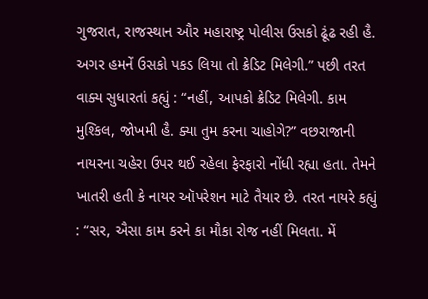ગુજરાત, રાજસ્થાન ઔર મહારાષ્ટ્ર પોલીસ ઉસકો ઢૂંઢ રહી હૈ. અગર હમનેં ઉસકો પકડ લિયા તો ક્રેડિટ મિલેગી.” પછી તરત વાક્ય સુધારતાં કહ્યું : “નહીં, આપકો ક્રેડિટ મિલેગી. કામ મુશ્કિલ, જોખમી હૈ. ક્યા તુમ કરના ચાહોગે?” વછરાજાની નાયરના ચહેરા ઉપર થઈ રહેલા ફેરફારો નોંધી રહ્યા હતા. તેમને ખાતરી હતી કે નાયર ઑપરેશન માટે તૈયાર છે. તરત નાયરે કહ્યું : “સર, ઐસા કામ કરને કા મૌકા રોજ નહીં મિલતા. મેં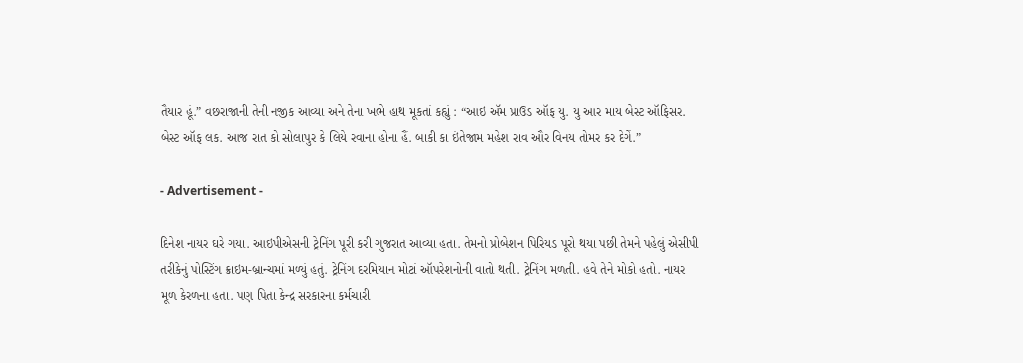તૈયાર હૂં.” વછરાજાની તેની નજીક આવ્યા અને તેના ખભે હાથ મૂકતાં કહ્યું : “આઇ ઍમ પ્રાઉડ ઑફ યુ. યુ આર માય બેસ્ટ ઑફિસર. બેસ્ટ ઑફ લક. આજ રાત કો સોલાપુર કે લિયે રવાના હોના હૈં. બાકી કા ઇંતેજામ મહેશ રાવ ઔર વિનય તોમર કર દેગેં.”

- Advertisement -

દિનેશ નાયર ઘરે ગયા. આઇપીએસની ટ્રેનિંગ પૂરી કરી ગુજરાત આવ્યા હતા. તેમનો પ્રોબેશન પિરિયડ પૂરો થયા પછી તેમને પહેલું એસીપી તરીકેનું પોસ્ટિંગ ક્રાઇમ-બ્રાન્ચમાં મળ્યું હતું. ટ્રેનિંગ દરમિયાન મોટાં ઑપરેશનોની વાતો થતી. ટ્રેનિંગ મળતી. હવે તેને મોકો હતો. નાયર મૂળ કેરળના હતા. પણ પિતા કેન્દ્ર સરકારના કર્મચારી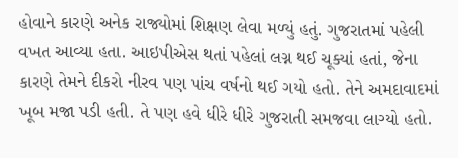હોવાને કારણે અનેક રાજ્યોમાં શિક્ષણ લેવા મળ્યું હતું. ગુજરાતમાં પહેલી વખત આવ્યા હતા. આઇપીએસ થતાં પહેલાં લગ્ન થઈ ચૂક્યાં હતાં, જેના કારણે તેમને દીકરો નીરવ પણ પાંચ વર્ષનો થઈ ગયો હતો. તેને અમદાવાદમાં ખૂબ મજા પડી હતી. તે પણ હવે ધીરે ધીરે ગુજરાતી સમજવા લાગ્યો હતો.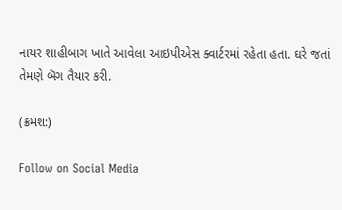નાયર શાહીબાગ ખાતે આવેલા આઇપીએસ ક્વાર્ટરમાં રહેતા હતા. ઘરે જતાં તેમણે બૅગ તૈયાર કરી.

(ક્રમશ:)

Follow on Social Media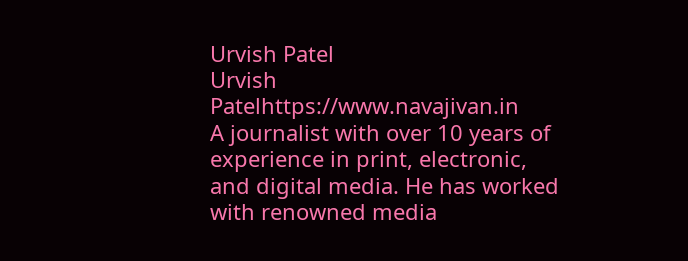Urvish Patel
Urvish Patelhttps://www.navajivan.in
A journalist with over 10 years of experience in print, electronic, and digital media. He has worked with renowned media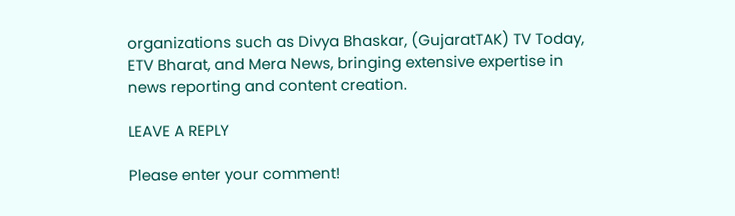organizations such as Divya Bhaskar, (GujaratTAK) TV Today, ETV Bharat, and Mera News, bringing extensive expertise in news reporting and content creation.

LEAVE A REPLY

Please enter your comment!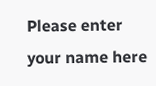Please enter your name here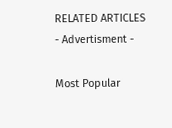RELATED ARTICLES
- Advertisment -

Most Popular